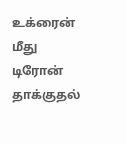உக்ரைன் மீது டிரோன் தாக்குதல்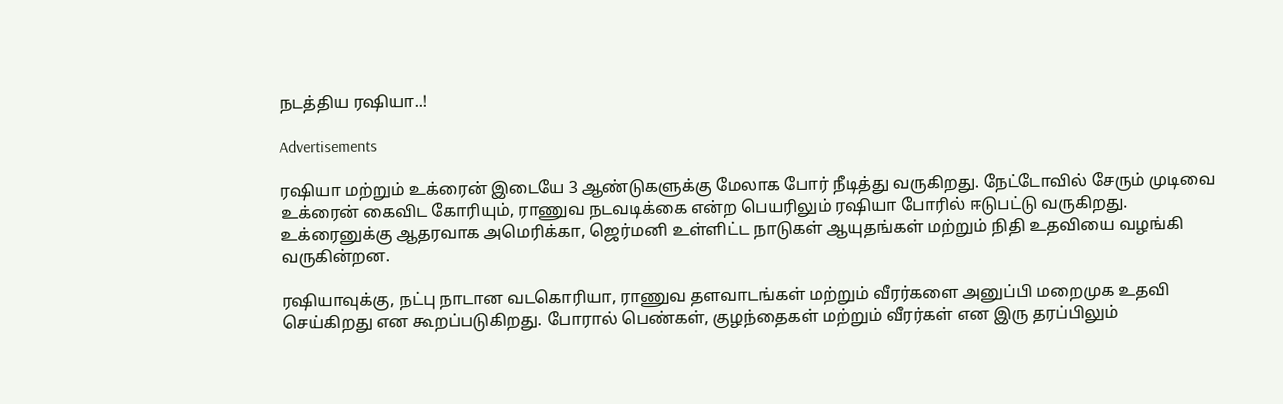நடத்திய ரஷியா..!

Advertisements

ரஷியா மற்றும் உக்ரைன் இடையே 3 ஆண்டுகளுக்கு மேலாக போர் நீடித்து வருகிறது. நேட்டோவில் சேரும் முடிவை உக்ரைன் கைவிட கோரியும், ராணுவ நடவடிக்கை என்ற பெயரிலும் ரஷியா போரில் ஈடுபட்டு வருகிறது. உக்ரைனுக்கு ஆதரவாக அமெரிக்கா, ஜெர்மனி உள்ளிட்ட நாடுகள் ஆயுதங்கள் மற்றும் நிதி உதவியை வழங்கி வருகின்றன.

ரஷியாவுக்கு, நட்பு நாடான வடகொரியா, ராணுவ தளவாடங்கள் மற்றும் வீரர்களை அனுப்பி மறைமுக உதவி செய்கிறது என கூறப்படுகிறது. போரால் பெண்கள், குழந்தைகள் மற்றும் வீரர்கள் என இரு தரப்பிலும்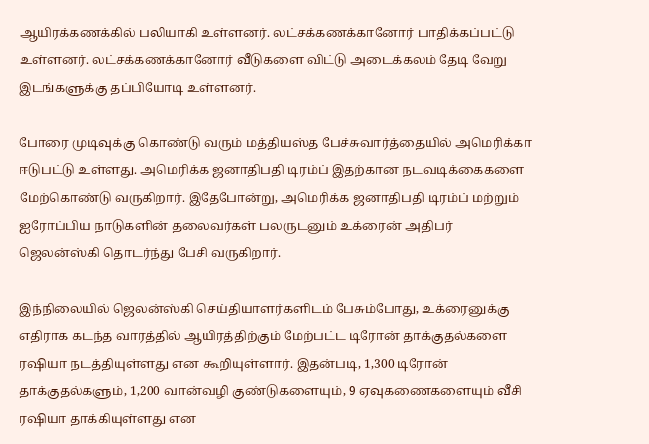ஆயிரக்கணக்கில் பலியாகி உள்ளனர். லட்சக்கணக்கானோர் பாதிக்கப்பட்டு உள்ளனர். லட்சக்கணக்கானோர் வீடுகளை விட்டு அடைக்கலம் தேடி வேறு இடங்களுக்கு தப்பியோடி உள்ளனர்.

போரை முடிவுக்கு கொண்டு வரும் மத்தியஸ்த பேச்சுவார்த்தையில் அமெரிக்கா ஈடுபட்டு உள்ளது. அமெரிக்க ஜனாதிபதி டிரம்ப் இதற்கான நடவடிக்கைகளை மேற்கொண்டு வருகிறார். இதேபோன்று, அமெரிக்க ஜனாதிபதி டிரம்ப் மற்றும் ஐரோப்பிய நாடுகளின் தலைவர்கள் பலருடனும் உக்ரைன் அதிபர் ஜெலன்ஸ்கி தொடர்ந்து பேசி வருகிறார்.

இந்நிலையில் ஜெலன்ஸ்கி செய்தியாளர்களிடம் பேசும்போது, உக்ரைனுக்கு எதிராக கடந்த வாரத்தில் ஆயிரத்திற்கும் மேற்பட்ட டிரோன் தாக்குதல்களை ரஷியா நடத்தியுள்ளது என கூறியுள்ளார். இதன்படி, 1,300 டிரோன் தாக்குதல்களும், 1,200 வான்வழி குண்டுகளையும், 9 ஏவுகணைகளையும் வீசி ரஷியா தாக்கியுள்ளது என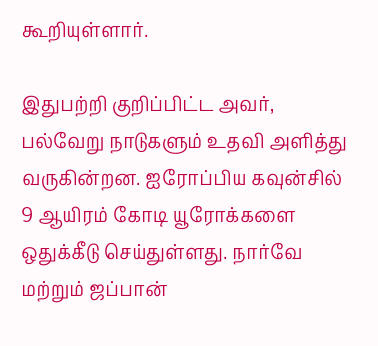கூறியுள்ளார்.

இதுபற்றி குறிப்பிட்ட அவர், பல்வேறு நாடுகளும் உதவி அளித்து வருகின்றன. ஐரோப்பிய கவுன்சில் 9 ஆயிரம் கோடி யூரோக்களை ஒதுக்கீடு செய்துள்ளது. நார்வே மற்றும் ஜப்பான்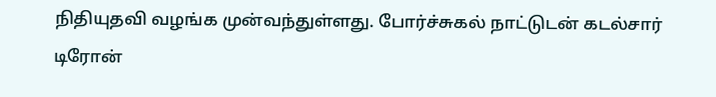நிதியுதவி வழங்க முன்வந்துள்ளது. போர்ச்சுகல் நாட்டுடன் கடல்சார் டிரோன்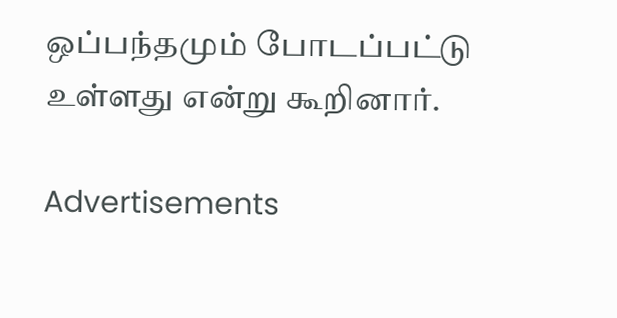ஒப்பந்தமும் போடப்பட்டு உள்ளது என்று கூறினார்.

Advertisements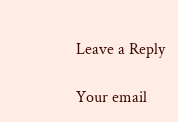Leave a Reply

Your email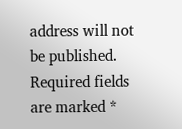address will not be published. Required fields are marked *